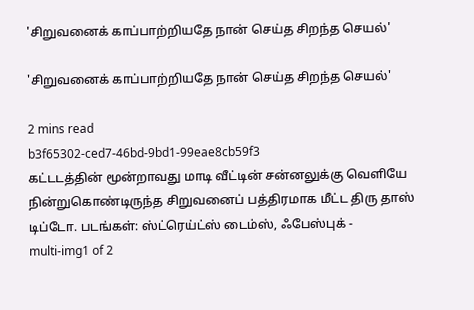'சிறுவனைக் காப்பாற்றியதே நான் செய்த சிறந்த செயல்'

'சிறுவனைக் காப்பாற்றியதே நான் செய்த சிறந்த செயல்'

2 mins read
b3f65302-ced7-46bd-9bd1-99eae8cb59f3
கட்டடத்தின் மூன்றாவது மாடி வீட்டின் சன்னலுக்கு வெளியே நின்றுகொண்டிருந்த சிறுவனைப் பத்திரமாக மீட்ட திரு தாஸ் டிப்டோ. படங்கள்: ஸ்ட்ரெய்ட்ஸ் டைம்ஸ், ஃபேஸ்புக் -
multi-img1 of 2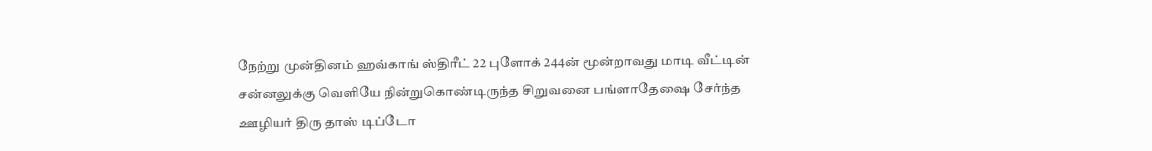நேற்று முன்தினம் ஹவ்காங் ஸ்திரீட் 22 புளோக் 244ன் மூன்றாவது மாடி வீட்டின் சன்னலுக்கு வெளியே நின்றுகொண்டிருந்த சிறுவனை பங்ளாதேஷை சேர்ந்த ஊழியர் திரு தாஸ் டிப்டோ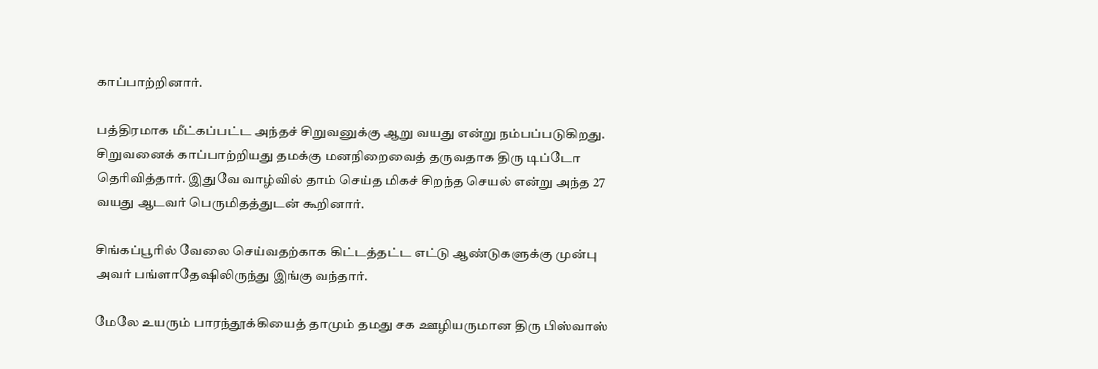காப்பாற்றினார்.

பத்திரமாக மீட்கப்பட்ட அந்தச் சிறுவனுக்கு ஆறு வயது என்று நம்பப்படுகிறது. சிறுவனைக் காப்பாற்றியது தமக்கு மனநிறைவைத் தருவதாக திரு டிப்டோ தெரிவித்தார். இதுவே வாழ்வில் தாம் செய்த மிகச் சிறந்த செயல் என்று அந்த 27 வயது ஆடவர் பெருமிதத்துடன் கூறினார்.

சிங்கப்பூரில் வேலை செய்வதற்காக கிட்டத்தட்ட எட்டு ஆண்டுகளுக்கு முன்பு அவர் பங்ளாதேஷிலிருந்து இங்கு வந்தார்.

மேலே உயரும் பாரந்தூக்கியைத் தாமும் தமது சக ஊழியருமான திரு பிஸ்வாஸ்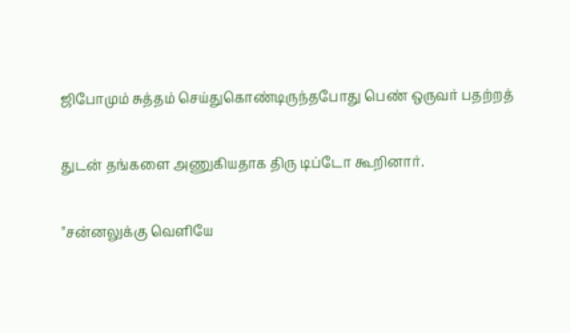ஜிபோமும் சுத்தம் செய்துகொண்டிருந்தபோது பெண் ஒருவர் பதற்றத்

துடன் தங்களை அணுகியதாக திரு டிப்டோ கூறினார்.

"சன்னலுக்கு வெளியே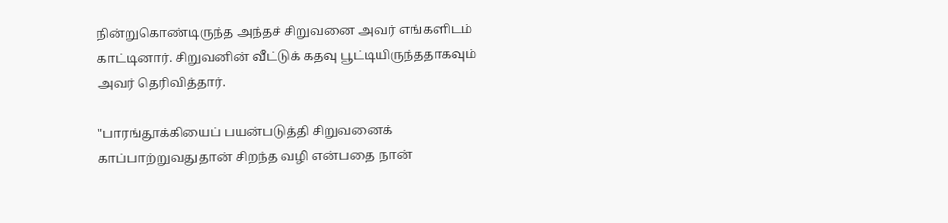நின்றுகொண்டிருந்த அந்தச் சிறுவனை அவர் எங்களிடம் காட்டினார். சிறுவனின் வீட்டுக் கதவு பூட்டியிருந்ததாகவும் அவர் தெரிவித்தார்.

"பாரங்தூக்கியைப் பயன்படுத்தி சிறுவனைக் காப்பாற்றுவதுதான் சிறந்த வழி என்பதை நான்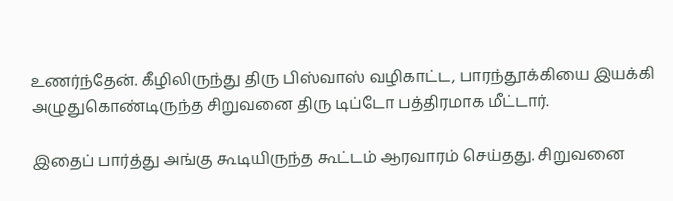உணர்ந்தேன். கீழிலிருந்து திரு பிஸ்வாஸ் வழிகாட்ட, பாரந்தூக்கியை இயக்கி அழுதுகொண்டிருந்த சிறுவனை திரு டிப்டோ பத்திரமாக மீட்டார்.

இதைப் பார்த்து அங்கு கூடியிருந்த கூட்டம் ஆரவாரம் செய்தது. சிறுவனை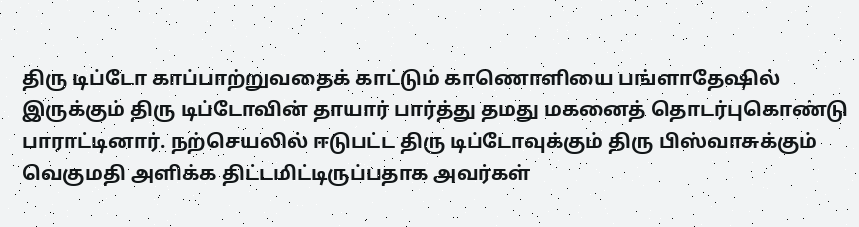திரு டிப்டோ காப்பாற்றுவதைக் காட்டும் காணொளியை பங்ளாதேஷில் இருக்கும் திரு டிப்டோவின் தாயார் பார்த்து தமது மகனைத் தொடர்புகொண்டு பாராட்டினார். நற்செயலில் ஈடுபட்ட திரு டிப்டோவுக்கும் திரு பிஸ்வாசுக்கும் வெகுமதி அளிக்க திட்டமிட்டிருப்பதாக அவர்கள்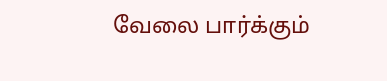வேலை பார்க்கும்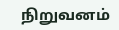நிறுவனம்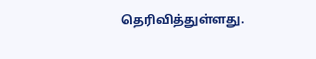தெரிவித்துள்ளது.